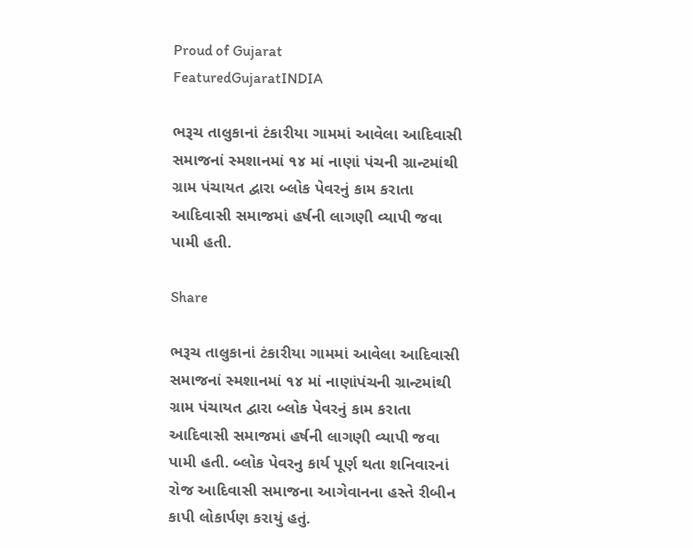Proud of Gujarat
FeaturedGujaratINDIA

ભરૂચ તાલુકાનાં ટંકારીયા ગામમાં આવેલા આદિવાસી સમાજનાં સ્મશાનમાં ૧૪ માં નાણાં પંચની ગ્રાન્ટમાંથી ગ્રામ પંચાયત દ્વારા બ્લોક પેવરનું કામ કરાતા આદિવાસી સમાજમાં હર્ષની લાગણી વ્યાપી જવા પામી હતી.

Share

ભરૂચ તાલુકાનાં ટંકારીયા ગામમાં આવેલા આદિવાસી સમાજનાં સ્મશાનમાં ૧૪ માં નાણાંપંચની ગ્રાન્ટમાંથી ગ્રામ પંચાયત દ્વારા બ્લોક પેવરનું કામ કરાતા આદિવાસી સમાજમાં હર્ષની લાગણી વ્યાપી જવા પામી હતી. બ્લોક પેવરનુ કાર્ય પૂર્ણ થતા શનિવારનાં રોજ આદિવાસી સમાજના આગેવાનના હસ્તે રીબીન કાપી લોકાર્પણ કરાયું હતું.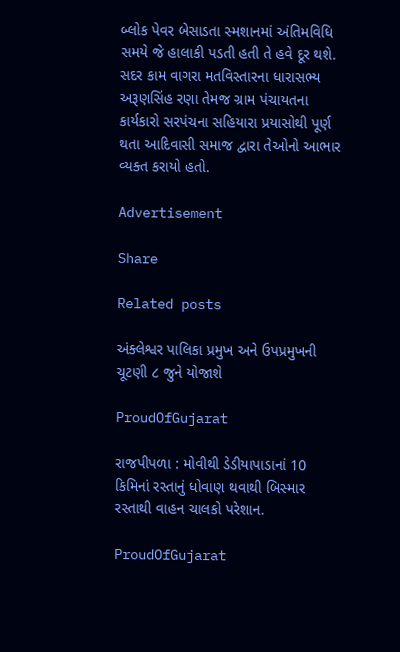બ્લોક પેવર બેસાડતા સ્મશાનમાં અંતિમવિધિ સમયે જે હાલાકી પડતી હતી તે હવે દૂર થશે. સદર કામ વાગરા મતવિસ્તારના ધારાસભ્ય અરૂણસિંહ રણા તેમજ ગ્રામ પંચાયતના કાર્યકારો સરપંચના સહિયારા પ્રયાસોથી પૂર્ણ થતા આદિવાસી સમાજ દ્વારા તેઓનો આભાર વ્યક્ત કરાયો હતો.

Advertisement

Share

Related posts

અંક્લેશ્વર પાલિકા પ્રમુખ અને ઉપપ્રમુખની ચૂટણી ૮ જુને યોજાશે

ProudOfGujarat

રાજપીપળા : મોવીથી ડેડીયાપાડાનાં 10 કિમિનાં રસ્તાનું ધોવાણ થવાથી બિસ્માર રસ્તાથી વાહન ચાલકો પરેશાન.

ProudOfGujarat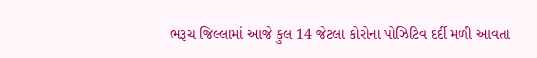ભરૂચ જિલ્લામાં આજે કુલ 14 જેટલા કોરોના પોઝિટિવ દર્દી મળી આવતા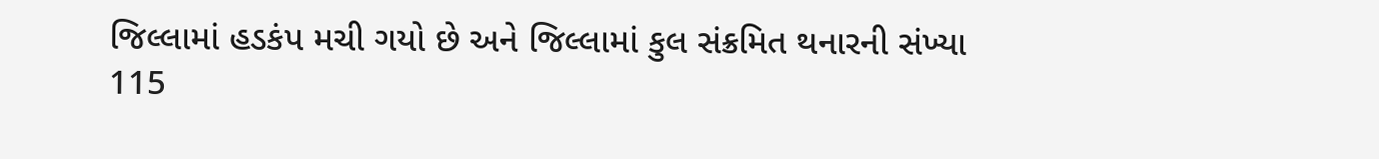જિલ્લામાં હડકંપ મચી ગયો છે અને જિલ્લામાં કુલ સંક્રમિત થનારની સંખ્યા 115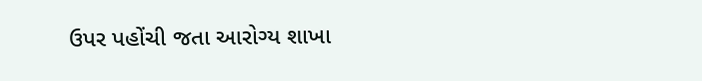ઉપર પહોંચી જતા આરોગ્ય શાખા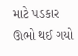માટે પડકાર ઊભો થઈ ગયો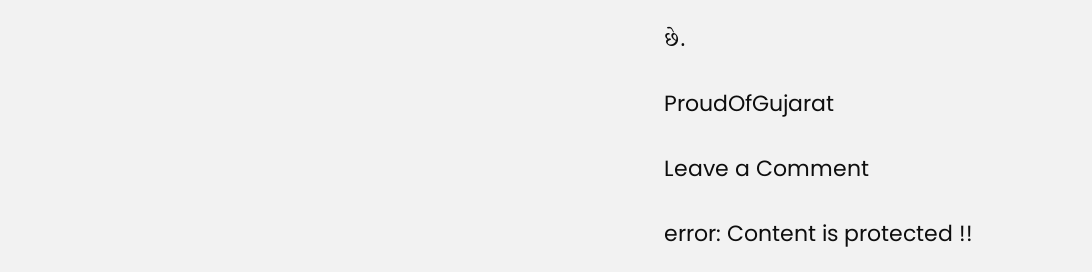છે.

ProudOfGujarat

Leave a Comment

error: Content is protected !!